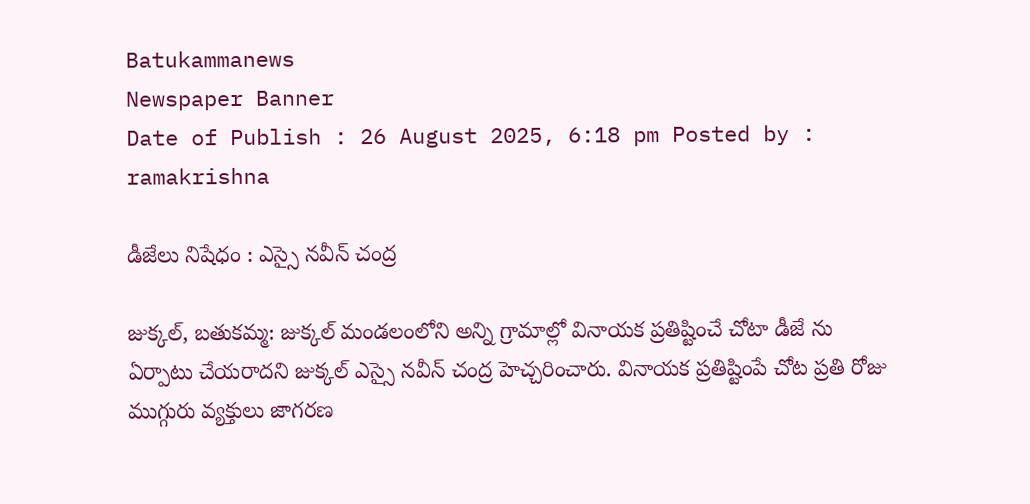Batukammanews
Newspaper Banner
Date of Publish : 26 August 2025, 6:18 pm Posted by : ramakrishna

డీజేలు నిషేధం : ఎస్సై నవీన్ చంద్ర

జుక్కల్, బతుకమ్మ: జుక్కల్ మండలంలోని అన్ని గ్రామాల్లో వినాయక ప్రతిష్టించే చోటా డీజే ను ఏర్పాటు చేయరాదని జుక్కల్ ఎస్సై నవీన్ చంద్ర హెచ్చరించారు. వినాయక ప్రతిష్టింపే చోట ప్రతి రోజు ముగ్గురు వ్యక్తులు జాగరణ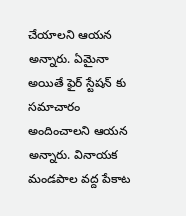చేయాలని ఆయన అన్నారు. ఏమైనా అయితే ఫైర్ స్టేషన్ కు సమాచారం అందించాలని ఆయన అన్నారు. వినాయక మండపాల వద్ద పేకాట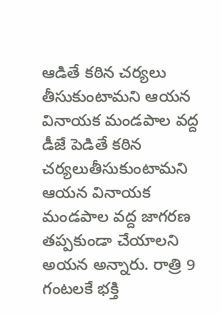ఆడితే కఠిన చర్యలు తీసుకుంటామని ఆయన వినాయక మండపాల వద్ద డీజే పెడితే కఠిన చర్యలుతీసుకుంటామని ఆయన వినాయక మండపాల వద్ద జాగరణ తప్పకుండా చేయాలని అయన అన్నారు. రాత్రి 9 గంటలకే భక్తి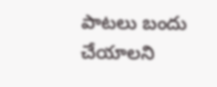పాటలు బందు చేయాలని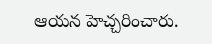ఆయన హెచ్చరించారు.